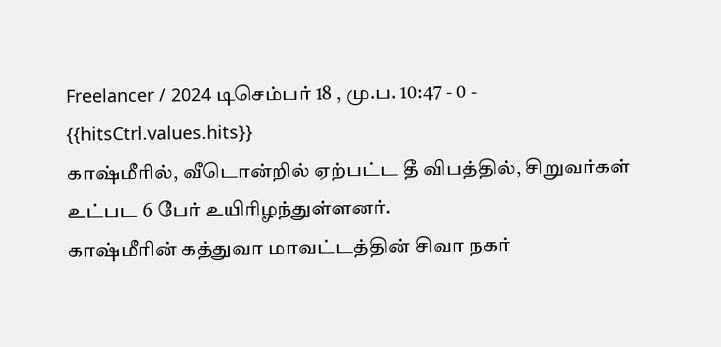Freelancer / 2024 டிசெம்பர் 18 , மு.ப. 10:47 - 0 - {{hitsCtrl.values.hits}}
காஷ்மீரில், வீடொன்றில் ஏற்பட்ட தீ விபத்தில், சிறுவர்கள் உட்பட 6 பேர் உயிரிழந்துள்ளனர்.
காஷ்மீரின் கத்துவா மாவட்டத்தின் சிவா நகர்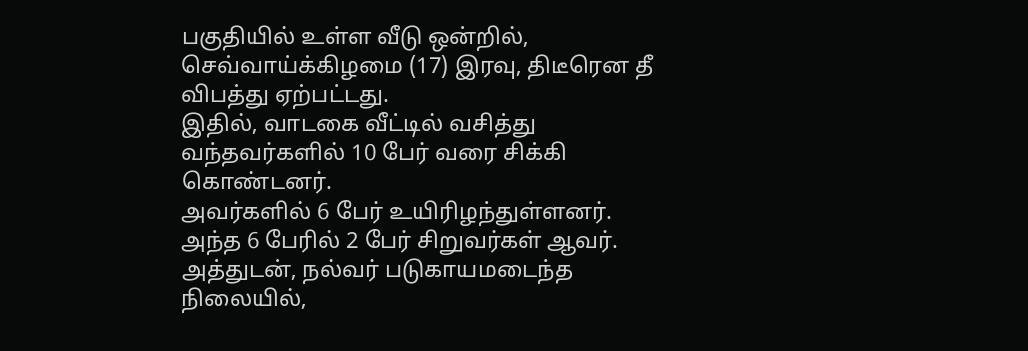பகுதியில் உள்ள வீடு ஒன்றில், செவ்வாய்க்கிழமை (17) இரவு, திடீரென தீ விபத்து ஏற்பட்டது.
இதில், வாடகை வீட்டில் வசித்து வந்தவர்களில் 10 பேர் வரை சிக்கி கொண்டனர்.
அவர்களில் 6 பேர் உயிரிழந்துள்ளனர். அந்த 6 பேரில் 2 பேர் சிறுவர்கள் ஆவர்.
அத்துடன், நல்வர் படுகாயமடைந்த நிலையில்,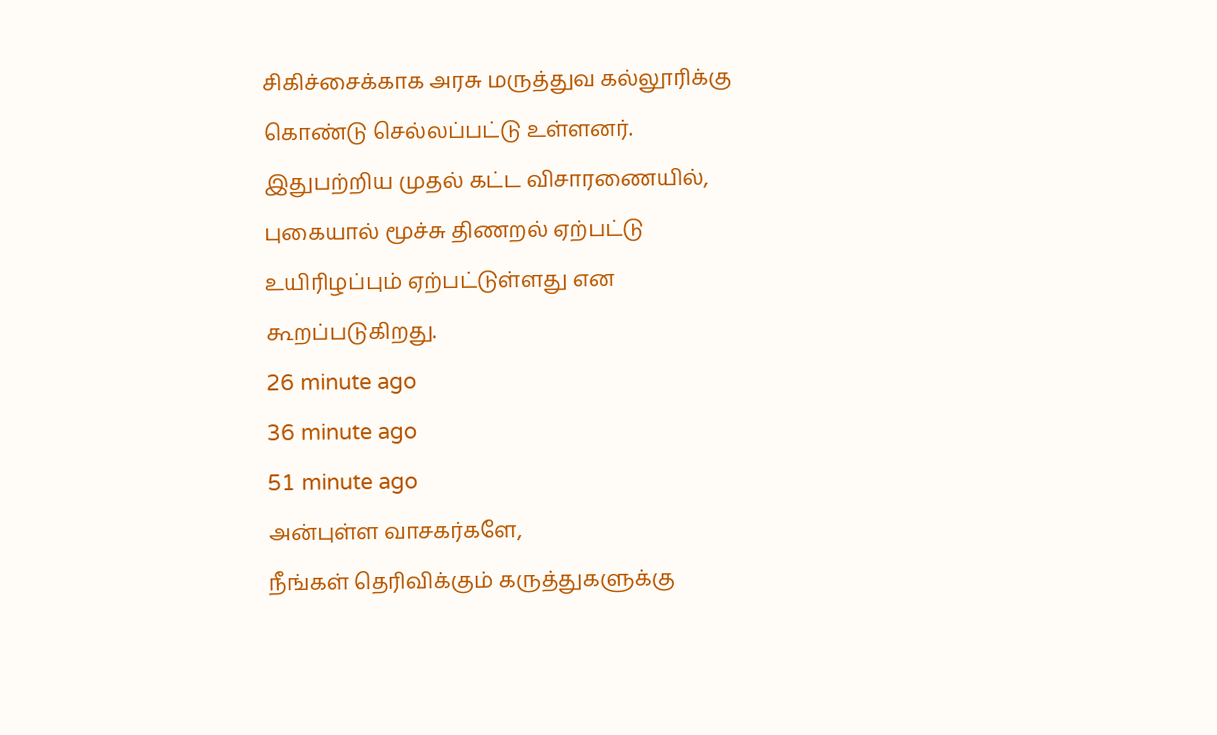சிகிச்சைக்காக அரசு மருத்துவ கல்லூரிக்கு கொண்டு செல்லப்பட்டு உள்ளனர்.
இதுபற்றிய முதல் கட்ட விசாரணையில், புகையால் மூச்சு திணறல் ஏற்பட்டு உயிரிழப்பும் ஏற்பட்டுள்ளது என கூறப்படுகிறது.
26 minute ago
36 minute ago
51 minute ago
அன்புள்ள வாசகர்களே,
நீங்கள் தெரிவிக்கும் கருத்துகளுக்கு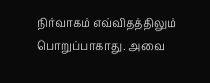நிர்வாகம் எவ்விதத்திலும் பொறுப்பாகாது. அவை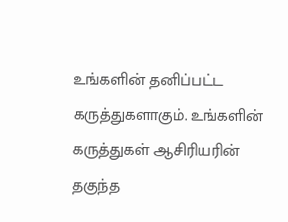உங்களின் தனிப்பட்ட கருத்துகளாகும். உங்களின் கருத்துகள் ஆசிரியரின் தகுந்த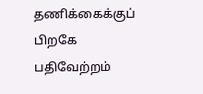தணிக்கைக்குப் பிறகே பதிவேற்றம்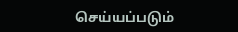செய்யப்படும்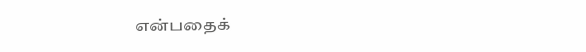என்பதைக்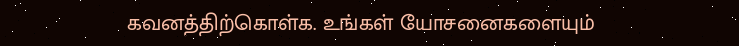கவனத்திற்கொள்க. உங்கள் யோசனைகளையும்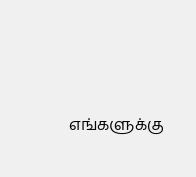எங்களுக்கு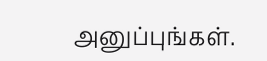அனுப்புங்கள்.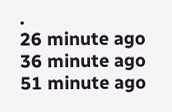.
26 minute ago
36 minute ago
51 minute ago